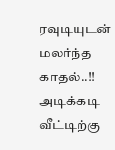ரவுடியுடன் மலர்ந்த காதல்..!! அடிக்கடி வீட்டிற்கு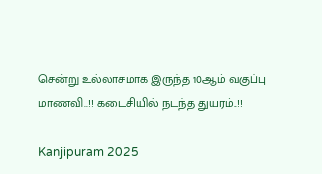சென்று உல்லாசமாக இருந்த 10ஆம் வகுப்பு மாணவி..!! கடைசியில் நடந்த துயரம்..!!

Kanjipuram 2025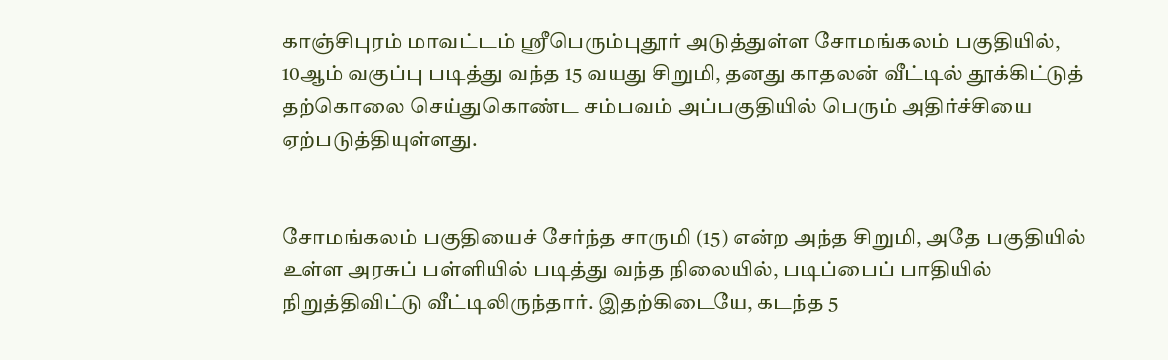காஞ்சிபுரம் மாவட்டம் ஸ்ரீபெரும்புதூர் அடுத்துள்ள சோமங்கலம் பகுதியில், 10ஆம் வகுப்பு படித்து வந்த 15 வயது சிறுமி, தனது காதலன் வீட்டில் தூக்கிட்டுத் தற்கொலை செய்துகொண்ட சம்பவம் அப்பகுதியில் பெரும் அதிர்ச்சியை ஏற்படுத்தியுள்ளது.


சோமங்கலம் பகுதியைச் சேர்ந்த சாருமி (15) என்ற அந்த சிறுமி, அதே பகுதியில் உள்ள அரசுப் பள்ளியில் படித்து வந்த நிலையில், படிப்பைப் பாதியில் நிறுத்திவிட்டு வீட்டிலிருந்தார். இதற்கிடையே, கடந்த 5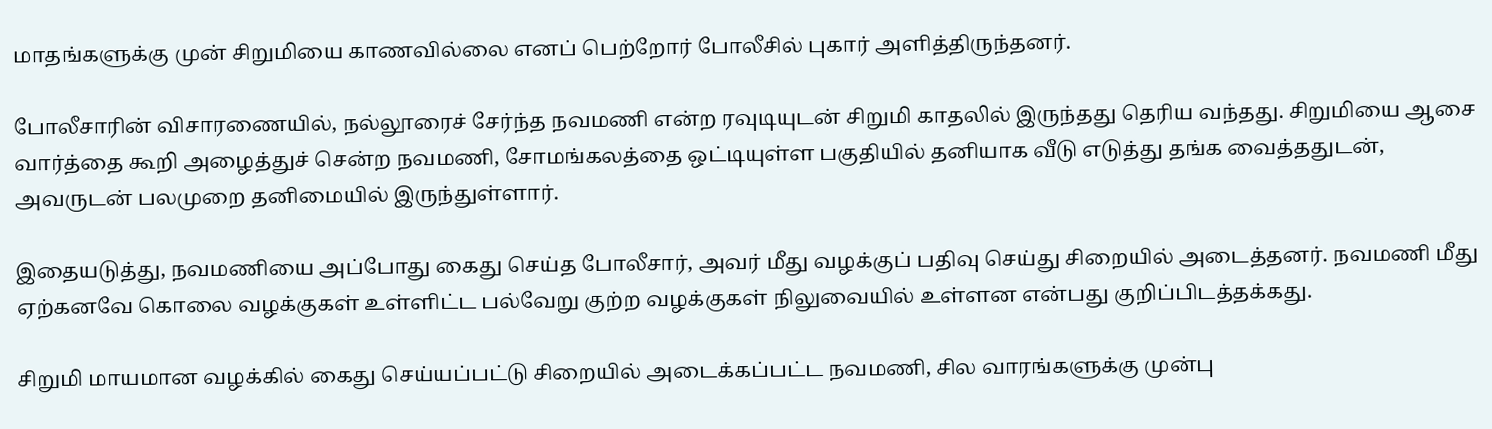மாதங்களுக்கு முன் சிறுமியை காணவில்லை எனப் பெற்றோர் போலீசில் புகார் அளித்திருந்தனர்.

போலீசாரின் விசாரணையில், நல்லூரைச் சேர்ந்த நவமணி என்ற ரவுடியுடன் சிறுமி காதலில் இருந்தது தெரிய வந்தது. சிறுமியை ஆசை வார்த்தை கூறி அழைத்துச் சென்ற நவமணி, சோமங்கலத்தை ஒட்டியுள்ள பகுதியில் தனியாக வீடு எடுத்து தங்க வைத்ததுடன், அவருடன் பலமுறை தனிமையில் இருந்துள்ளார்.

இதையடுத்து, நவமணியை அப்போது கைது செய்த போலீசார், அவர் மீது வழக்குப் பதிவு செய்து சிறையில் அடைத்தனர். நவமணி மீது ஏற்கனவே கொலை வழக்குகள் உள்ளிட்ட பல்வேறு குற்ற வழக்குகள் நிலுவையில் உள்ளன என்பது குறிப்பிடத்தக்கது.

சிறுமி மாயமான வழக்கில் கைது செய்யப்பட்டு சிறையில் அடைக்கப்பட்ட நவமணி, சில வாரங்களுக்கு முன்பு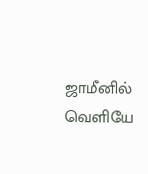ஜாமீனில் வெளியே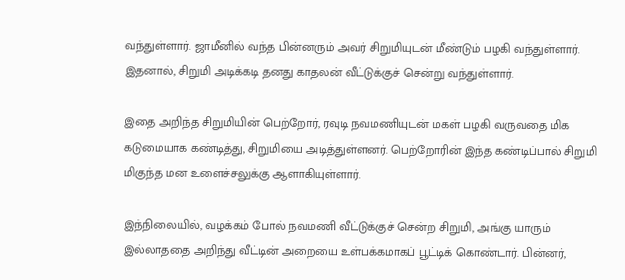வந்துள்ளார். ஜாமீனில் வந்த பின்னரும் அவர் சிறுமியுடன் மீண்டும் பழகி வந்துள்ளார். இதனால், சிறுமி அடிக்கடி தனது காதலன் வீட்டுக்குச் சென்று வந்துள்ளார்.

இதை அறிந்த சிறுமியின் பெற்றோர், ரவுடி நவமணியுடன் மகள் பழகி வருவதை மிக கடுமையாக கண்டித்து, சிறுமியை அடித்துள்ளனர். பெற்றோரின் இந்த கண்டிப்பால் சிறுமி மிகுந்த மன உளைச்சலுக்கு ஆளாகியுள்ளார்.

இந்நிலையில், வழக்கம் போல் நவமணி வீட்டுக்குச் சென்ற சிறுமி, அங்கு யாரும் இல்லாததை அறிந்து வீட்டின் அறையை உள்பக்கமாகப் பூட்டிக் கொண்டார். பின்னர்,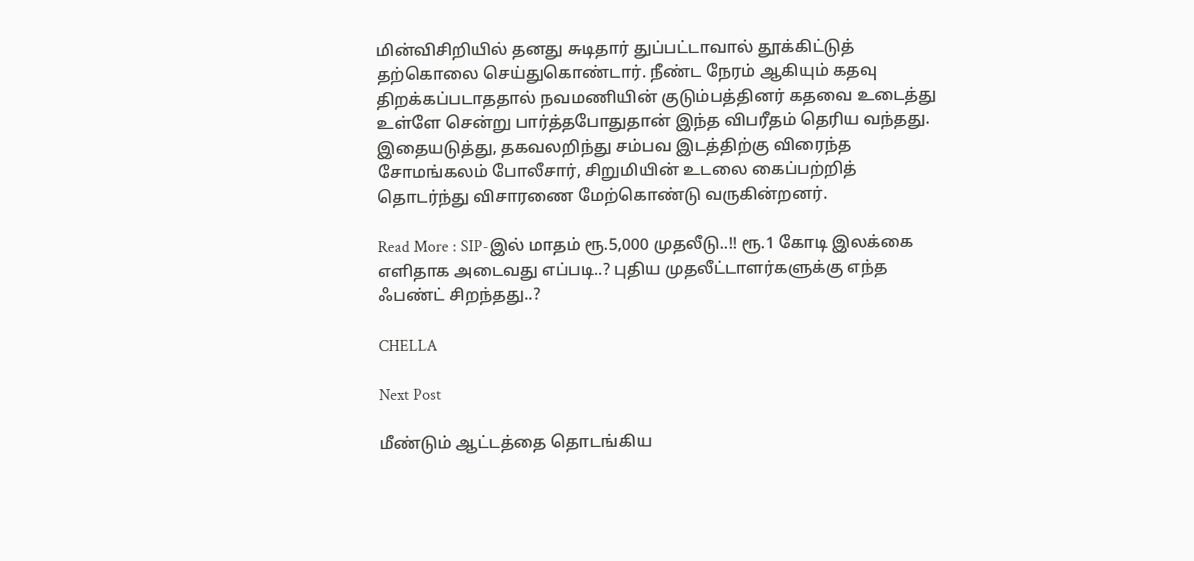மின்விசிறியில் தனது சுடிதார் துப்பட்டாவால் தூக்கிட்டுத் தற்கொலை செய்துகொண்டார். நீண்ட நேரம் ஆகியும் கதவு திறக்கப்படாததால் நவமணியின் குடும்பத்தினர் கதவை உடைத்து உள்ளே சென்று பார்த்தபோதுதான் இந்த விபரீதம் தெரிய வந்தது. இதையடுத்து, தகவலறிந்து சம்பவ இடத்திற்கு விரைந்த சோமங்கலம் போலீசார், சிறுமியின் உடலை கைப்பற்றித் தொடர்ந்து விசாரணை மேற்கொண்டு வருகின்றனர்.

Read More : SIP-இல் மாதம் ரூ.5,000 முதலீடு..!! ரூ.1 கோடி இலக்கை எளிதாக அடைவது எப்படி..? புதிய முதலீட்டாளர்களுக்கு எந்த ஃபண்ட் சிறந்தது..?

CHELLA

Next Post

மீண்டும் ஆட்டத்தை தொடங்கிய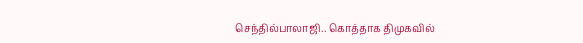செந்தில்பாலாஜி.. கொத்தாக திமுகவில்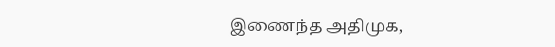இணைந்த அதிமுக,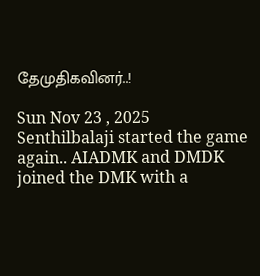தேமுதிகவினர்..!

Sun Nov 23 , 2025
Senthilbalaji started the game again.. AIADMK and DMDK joined the DMK with a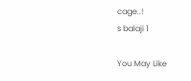cage..!
s balaji 1

You May Like